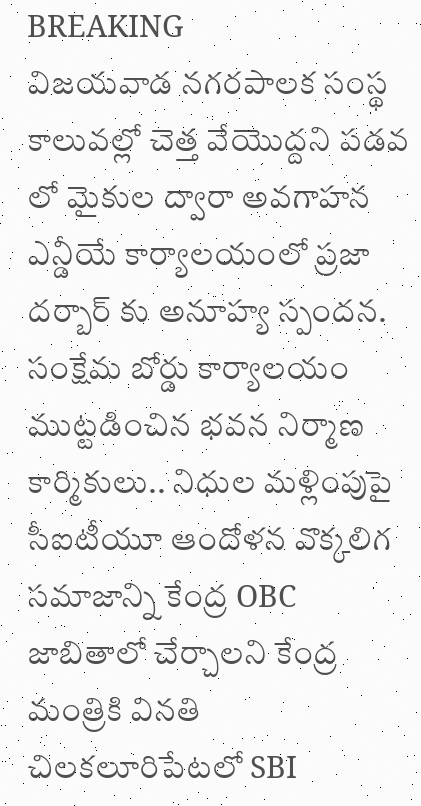BREAKING
విజయవాడ నగరపాలక సంస్థ కాలువల్లో చెత్త వేయొద్దని పడవ లో మైకుల ద్వారా అవగాహన ఎన్డీయే కార్యాలయంలో ప్రజా దర్బార్ కు అనూహ్య స్పందన. సంక్షేమ బోర్డు కార్యాలయం ముట్టడించిన భవన నిర్మాణ కార్మికులు.. నిధుల మళ్లింపుపై సీఐటీయూ ఆందోళన వొక్కలిగ సమాజాన్ని కేంద్ర OBC జాబితాలో చేర్చాలని కేంద్ర మంత్రికి వినతి చిలకలూరిపేటలో SBI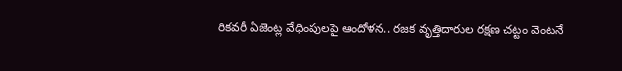రికవరీ ఏజెంట్ల వేధింపులపై ఆందోళన.. రజక వృత్తిదారుల రక్షణ చట్టం వెంటనే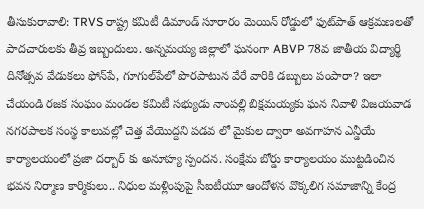తీసుకురావాలి: TRVS రాష్ట్ర కమిటీ డిమాండ్ సూరారం మెయిన్ రోడ్డులో ఫుట్‌పాత్ ఆక్రమణలతో పాదచారులకు తీవ్ర ఇబ్బందులు. అన్నమయ్య జిల్లాలో ఘనంగా ABVP 78వ జాతీయ విద్యార్థి దినోత్సవ వేడుకలు ఫోన్‌పే, గూగుల్‌పేలో పొరపాటున వేరే వారికి డబ్బులు పంపారా? ఇలా చేయండి రజక సంఘం మండల కమిటీ సభ్యుడు నాంపల్లి బిక్షమయ్యకు ఘన నివాళి విజయవాడ నగరపాలక సంస్థ కాలువల్లో చెత్త వేయొద్దని పడవ లో మైకుల ద్వారా అవగాహన ఎన్డీయే కార్యాలయంలో ప్రజా దర్బార్ కు అనూహ్య స్పందన. సంక్షేమ బోర్డు కార్యాలయం ముట్టడించిన భవన నిర్మాణ కార్మికులు.. నిధుల మళ్లింపుపై సీఐటీయూ ఆందోళన వొక్కలిగ సమాజాన్ని కేంద్ర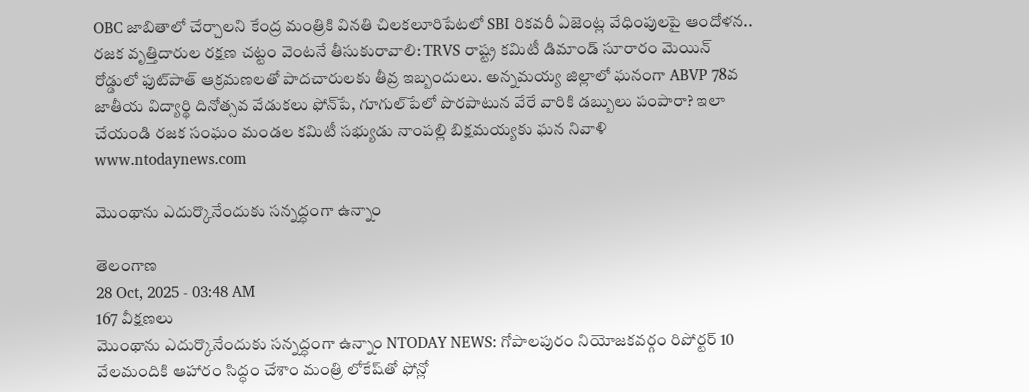OBC జాబితాలో చేర్చాలని కేంద్ర మంత్రికి వినతి చిలకలూరిపేటలో SBI రికవరీ ఏజెంట్ల వేధింపులపై ఆందోళన.. రజక వృత్తిదారుల రక్షణ చట్టం వెంటనే తీసుకురావాలి: TRVS రాష్ట్ర కమిటీ డిమాండ్ సూరారం మెయిన్ రోడ్డులో ఫుట్‌పాత్ ఆక్రమణలతో పాదచారులకు తీవ్ర ఇబ్బందులు. అన్నమయ్య జిల్లాలో ఘనంగా ABVP 78వ జాతీయ విద్యార్థి దినోత్సవ వేడుకలు ఫోన్‌పే, గూగుల్‌పేలో పొరపాటున వేరే వారికి డబ్బులు పంపారా? ఇలా చేయండి రజక సంఘం మండల కమిటీ సభ్యుడు నాంపల్లి బిక్షమయ్యకు ఘన నివాళి
www.ntodaynews.com

మొంథాను ఎదుర్కొనేందుకు సన్నద్ధంగా ఉన్నాం

తెలంగాణ
28 Oct, 2025 - 03:48 AM
167 వీక్షణలు
మొంథాను ఎదుర్కొనేందుకు సన్నద్ధంగా ఉన్నాం NTODAY NEWS: గోపాలపురం నియోజకవర్గం రిపోర్టర్ 10 వేలమందికి ఆహారం సిద్ధం చేశాం మంత్రి లోకేష్‌తో ఫోన్లో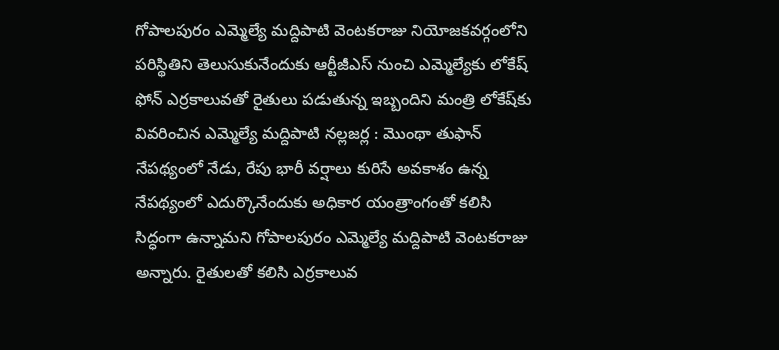గోపాలపురం ఎమ్మెల్యే మద్దిపాటి వెంటకరాజు నియోజకవర్గంలోని పరిస్థితిని తెలుసుకునేందుకు ఆర్టీజీఎస్ నుంచి ఎమ్మెల్యేకు లోకేష్ ఫోన్ ఎర్రకాలువతో రైతులు పడుతున్న ఇబ్బందిని మంత్రి లోకేష్‌కు వివరించిన ఎమ్మెల్యే మద్దిపాటి నల్లజర్ల : మొంథా తుఫాన్ నేపథ్యంలో నేడు, రేపు భారీ వర్షాలు కురిసే అవకాశం ఉన్న నేపథ్యంలో ఎదుర్కొనేందుకు అధికార యంత్రాంగంతో కలిసి సిద్ధంగా ఉన్నామని గోపాలపురం ఎమ్మెల్యే మద్దిపాటి వెంటకరాజు అన్నారు. రైతులతో కలిసి ఎర్రకాలువ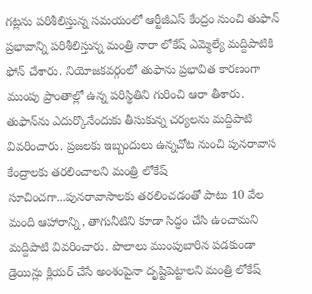గట్లను పరిశీలిస్తున్న సమయంలో ఆర్టీజీఎస్ కేంద్రం నుంచి తుఫాన్ ప్రభావాన్ని పరిశీలిస్తున్న మంత్రి నారా లోకేష్ ఎమ్మెల్యే మద్దిపాటికి ఫోన్ చేశారు. నియోజకవర్గంలో తుఫాను ప్రభావిత కారణంగా ముంపు ప్రాంతాల్లో ఉన్న పరిస్థితిని గురించి ఆరా తీశారు. తుఫాన్‌ను ఎదుర్కొనేందుకు తీసుకున్న చర్యలను మద్దిపాటి వివరించారు. ప్రజలకు ఇబ్బందులు ఉన్నచోట నుంచి పునరావాస కేంద్రాలకు తరలించాలని మంత్రి లోకేష్ సూచించగా...పునరావాసాలకు తరలించడంతో పాటు 10 వేల మంది ఆహారాన్ని, తాగునీటిని కూడా సిద్ధం చేసి ఉంచామని మద్దిపాటి వివరించారు. పొలాలు ముంపుబారిన పడకుండా డ్రెయిన్లు క్లియర్ చేసే అంశంపైనా దృష్టిపెట్టాలని మంత్రి లోకేష్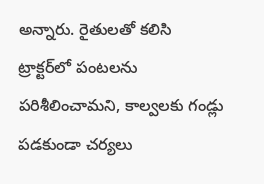అన్నారు. రైతులతో కలిసి ట్రాక్టర్‌లో పంటలను పరిశీలించామని, కాల్వలకు గండ్లు పడకుండా చర్యలు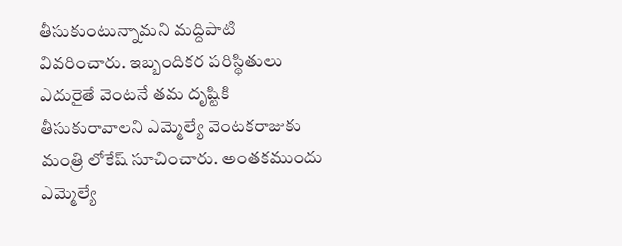తీసుకుంటున్నామని మద్దిపాటి వివరించారు. ఇబ్బందికర పరిస్థితులు ఎదురైతే వెంటనే తమ దృష్టికి తీసుకురావాలని ఎమ్మెల్యే వెంటకరాజుకు మంత్రి లోకేష్ సూచించారు. అంతకముందు ఎమ్మెల్యే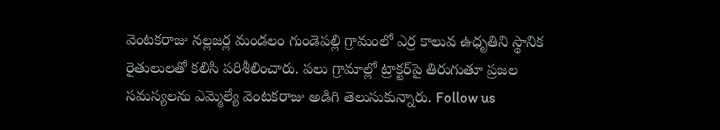వెంటకరాజు నల్లజర్ల మండలం గుండెపల్లి గ్రామంలో ఎర్ర కాలువ ఉధృతిని స్థానిక రైతులులతో కలిసి పరిశీలించారు. పలు గ్రామాల్లో ట్రాక్టర్‌పై తిరుగుతూ ప్రజల సమస్యలను ఎమ్మెల్యే వెంటకరాజు అడిగి తెలుసుకున్నారు. Follow us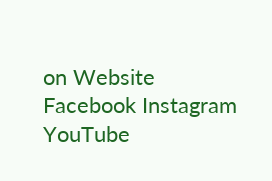on Website Facebook Instagram YouTube